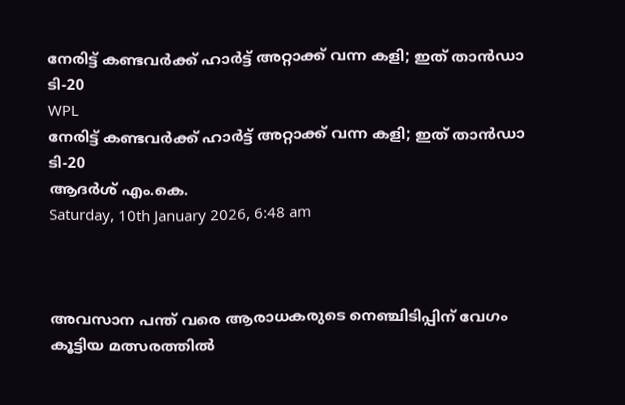നേരിട്ട് കണ്ടവര്‍ക്ക് ഹാര്‍ട്ട് അറ്റാക്ക് വന്ന കളി; ഇത് താന്‍ഡാ ടി-20
WPL
നേരിട്ട് കണ്ടവര്‍ക്ക് ഹാര്‍ട്ട് അറ്റാക്ക് വന്ന കളി; ഇത് താന്‍ഡാ ടി-20
ആദര്‍ശ് എം.കെ.
Saturday, 10th January 2026, 6:48 am



അവസാന പന്ത് വരെ ആരാധകരുടെ നെഞ്ചിടിപ്പിന് വേഗം കൂട്ടിയ മത്സരത്തില്‍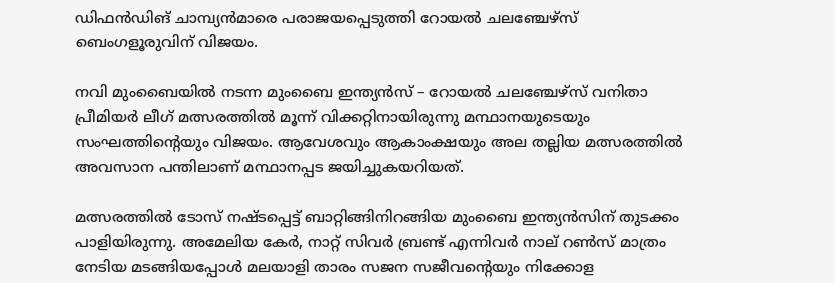ഡിഫന്‍ഡിങ് ചാമ്പ്യന്‍മാരെ പരാജയപ്പെടുത്തി റോയല്‍ ചലഞ്ചേഴ്‌സ് ബെംഗളൂരുവിന് വിജയം.

നവി മുംബൈയില്‍ നടന്ന മുംബൈ ഇന്ത്യന്‍സ് – റോയല്‍ ചലഞ്ചേഴ്‌സ് വനിതാ പ്രീമിയര്‍ ലീഗ് മത്സരത്തില്‍ മൂന്ന് വിക്കറ്റിനായിരുന്നു മന്ഥാനയുടെയും സംഘത്തിന്റെയും വിജയം. ആവേശവും ആകാംക്ഷയും അല തല്ലിയ മത്സരത്തില്‍ അവസാന പന്തിലാണ് മന്ഥാനപ്പട ജയിച്ചുകയറിയത്.

മത്സരത്തില്‍ ടോസ് നഷ്ടപ്പെട്ട് ബാറ്റിങ്ങിനിറങ്ങിയ മുംബൈ ഇന്ത്യന്‍സിന് തുടക്കം പാളിയിരുന്നു. അമേലിയ കേര്‍, നാറ്റ് സിവര്‍ ബ്രണ്ട് എന്നിവര്‍ നാല് റണ്‍സ് മാത്രം നേടിയ മടങ്ങിയപ്പോള്‍ മലയാളി താരം സജന സജീവന്റെയും നിക്കോള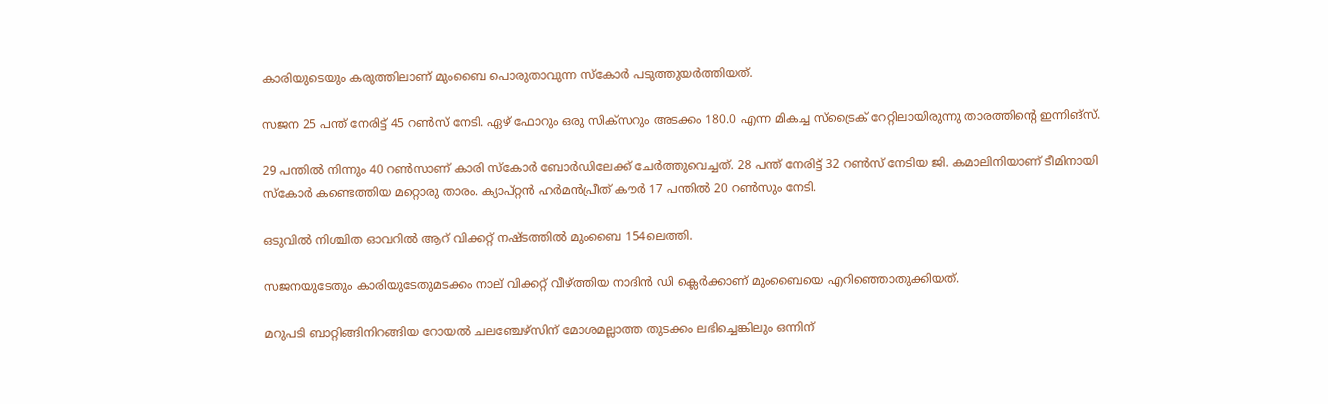കാരിയുടെയും കരുത്തിലാണ് മുംബൈ പൊരുതാവുന്ന സ്‌കോര്‍ പടുത്തുയര്‍ത്തിയത്.

സജന 25 പന്ത് നേരിട്ട് 45 റണ്‍സ് നേടി. ഏഴ് ഫോറും ഒരു സിക്‌സറും അടക്കം 180.0 എന്ന മികച്ച സ്‌ട്രൈക് റേറ്റിലായിരുന്നു താരത്തിന്റെ ഇന്നിങ്‌സ്.

29 പന്തില്‍ നിന്നും 40 റണ്‍സാണ് കാരി സ്‌കോര്‍ ബോര്‍ഡിലേക്ക് ചേര്‍ത്തുവെച്ചത്. 28 പന്ത് നേരിട്ട് 32 റണ്‍സ് നേടിയ ജി. കമാലിനിയാണ് ടീമിനായി സ്‌കോര്‍ കണ്ടെത്തിയ മറ്റൊരു താരം. ക്യാപ്റ്റന്‍ ഹര്‍മന്‍പ്രീത് കൗര്‍ 17 പന്തില്‍ 20 റണ്‍സും നേടി.

ഒടുവില്‍ നിശ്ചിത ഓവറില്‍ ആറ് വിക്കറ്റ് നഷ്ടത്തില്‍ മുംബൈ 154ലെത്തി.

സജനയുടേതും കാരിയുടേതുമടക്കം നാല് വിക്കറ്റ് വീഴ്ത്തിയ നാദിന്‍ ഡി ക്ലെര്‍ക്കാണ് മുംബൈയെ എറിഞ്ഞൊതുക്കിയത്.

മറുപടി ബാറ്റിങ്ങിനിറങ്ങിയ റോയല്‍ ചലഞ്ചേഴ്‌സിന് മോശമല്ലാത്ത തുടക്കം ലഭിച്ചെങ്കിലും ഒന്നിന്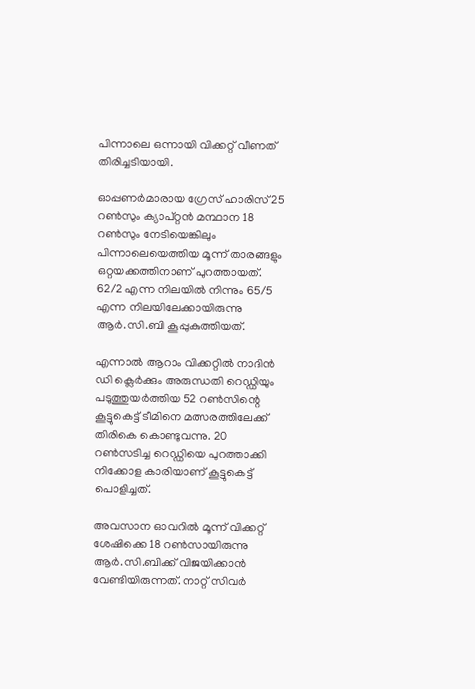പിന്നാലെ ഒന്നായി വിക്കറ്റ് വീണത് തിരിച്ചടിയായി.

ഓപ്പണര്‍മാരായ ഗ്രേസ് ഹാരിസ് 25 റണ്‍സും ക്യാപ്റ്റന്‍ മന്ഥാന 18 റണ്‍സും നേടിയെങ്കിലും പിന്നാലെയെത്തിയ മൂന്ന് താരങ്ങളും ഒറ്റയക്കത്തിനാണ് പുറത്തായത്. 62/2 എന്ന നിലയില്‍ നിന്നും 65/5 എന്ന നിലയിലേക്കായിരുന്നു ആര്‍.സി.ബി കൂപ്പുകുത്തിയത്.

എന്നാല്‍ ആറാം വിക്കറ്റില്‍ നാദിന്‍ ഡി ക്ലെര്‍ക്കും അരുന്ധതി റെഡ്ഡിയും പടുത്തുയര്‍ത്തിയ 52 റണ്‍സിന്റെ കൂട്ടുകെട്ട് ടീമിനെ മത്സരത്തിലേക്ക് തിരികെ കൊണ്ടുവന്നു. 20 റണ്‍സടിച്ച റെഡ്ഡിയെ പുറത്താക്കി നിക്കോള കാരിയാണ് കൂട്ടുകെട്ട് പൊളിച്ചത്.

അവസാന ഓവറില്‍ മൂന്ന് വിക്കറ്റ് ശേഷിക്കെ 18 റണ്‍സായിരുന്നു ആര്‍.സി.ബിക്ക് വിജയിക്കാന്‍ വേണ്ടിയിരുന്നത്. നാറ്റ് സിവര്‍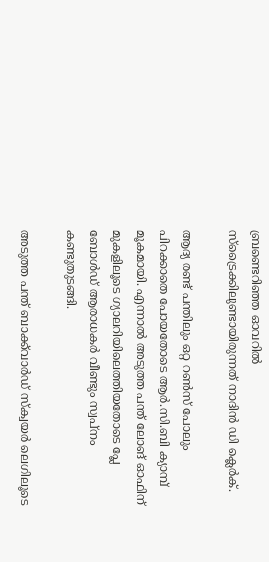ബ്രണ്ടെറിഞ്ഞ ഓവറില്‍ സ്‌ട്രൈക്കിലുണ്ടായിരുന്നത് നാദിന്‍ ഡി ക്ലെര്‍ക്.

ആദ്യ രണ്ട് പന്തിലും ഒറ്റ റണ്‍സ് പോലും പിറക്കാതെ പോയതോടെ ആര്‍.സി.ബി ക്യാമ്പ് മൂകമായി. എന്നാല്‍ അടുത്ത പന്ത് ലോങ് ഓഫിന് മുകളിലൂടെ ഗ്യാലറിയിലെത്തിയതോടെ പ്ലേ ബോള്‍ഡ് ആരാധകര്‍ വീണ്ടും സ്വപ്‌നം കണ്ടുതുടങ്ങി.

അടുത്ത പന്ത് ബാക്ക്‌വാര്‍ഡ് സ്‌ക്വയര്‍ ലെഗിലൂടെ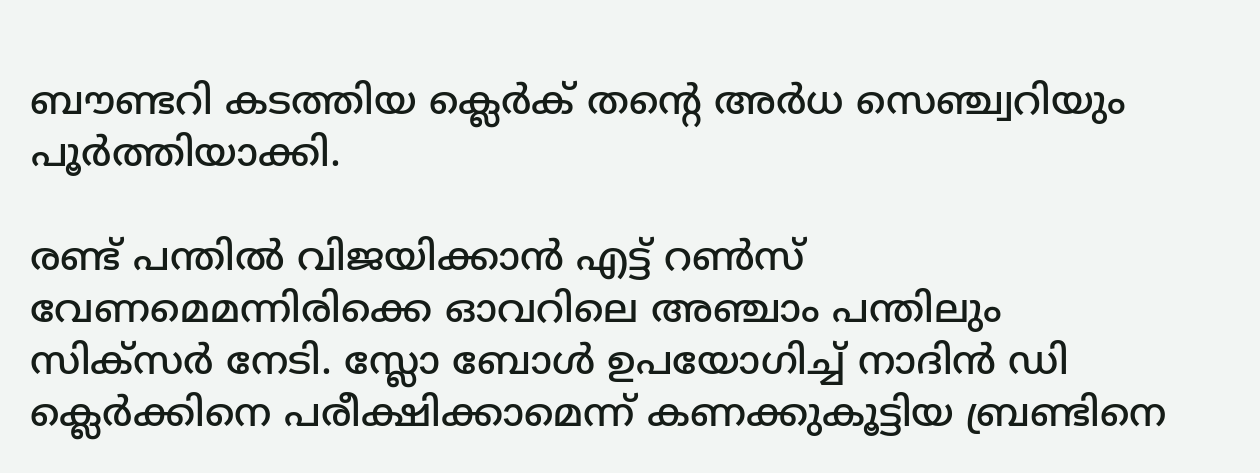ബൗണ്ടറി കടത്തിയ ക്ലെര്‍ക് തന്റെ അര്‍ധ സെഞ്ച്വറിയും പൂര്‍ത്തിയാക്കി.

രണ്ട് പന്തില്‍ വിജയിക്കാന്‍ എട്ട് റണ്‍സ് വേണമെമന്നിരിക്കെ ഓവറിലെ അഞ്ചാം പന്തിലും സിക്‌സര്‍ നേടി. സ്ലോ ബോള്‍ ഉപയോഗിച്ച് നാദിന്‍ ഡി ക്ലെര്‍ക്കിനെ പരീക്ഷിക്കാമെന്ന് കണക്കുകൂട്ടിയ ബ്രണ്ടിനെ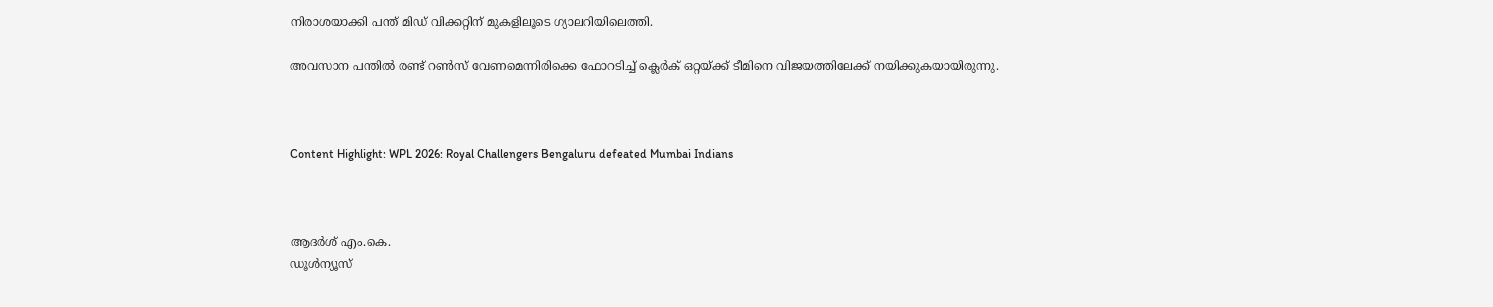നിരാശയാക്കി പന്ത് മിഡ് വിക്കറ്റിന് മുകളിലൂടെ ഗ്യാലറിയിലെത്തി.

അവസാന പന്തില്‍ രണ്ട് റണ്‍സ് വേണമെന്നിരിക്കെ ഫോറടിച്ച് ക്ലെര്‍ക് ഒറ്റയ്ക്ക് ടീമിനെ വിജയത്തിലേക്ക് നയിക്കുകയായിരുന്നു.



Content Highlight: WPL 2026: Royal Challengers Bengaluru defeated Mumbai Indians



ആദര്‍ശ് എം.കെ.
ഡൂള്‍ന്യൂസ്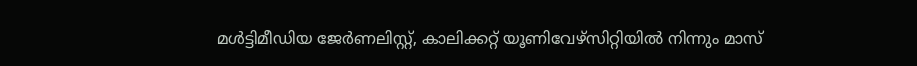മള്‍ട്ടിമീഡിയ ജേര്‍ണലിസ്റ്റ്, കാലിക്കറ്റ് യൂണിവേഴ്സിറ്റിയില്‍ നിന്നും മാസ്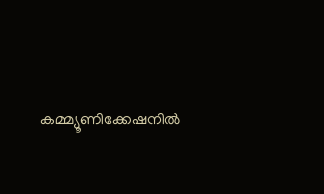കമ്മ്യൂണിക്കേഷനില്‍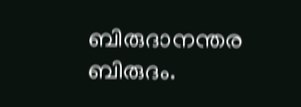ബിരുദാനന്തര ബിരുദം.